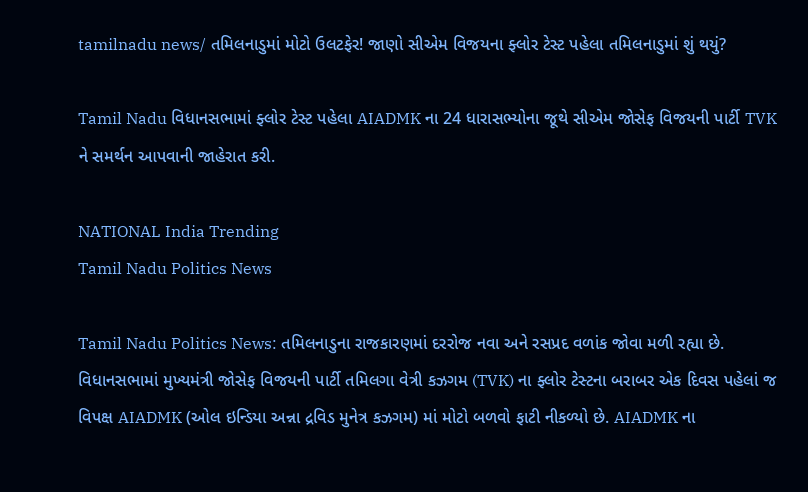tamilnadu news/ તમિલનાડુમાં મોટો ઉલટફેર! જાણો સીએમ વિજયના ફ્લોર ટેસ્ટ પહેલા તમિલનાડુમાં શું થયું?

Tamil Nadu વિધાનસભામાં ફ્લોર ટેસ્ટ પહેલા AIADMK ના 24 ધારાસભ્યોના જૂથે સીએમ જોસેફ વિજયની પાર્ટી TVK ને સમર્થન આપવાની જાહેરાત કરી.

NATIONAL India Trending
Tamil Nadu Politics News

Tamil Nadu Politics News: તમિલનાડુના રાજકારણમાં દરરોજ નવા અને રસપ્રદ વળાંક જોવા મળી રહ્યા છે. વિધાનસભામાં મુખ્યમંત્રી જોસેફ વિજયની પાર્ટી તમિલગા વેત્રી કઝગમ (TVK) ના ફ્લોર ટેસ્ટના બરાબર એક દિવસ પહેલાં જ વિપક્ષ AIADMK (ઓલ ઇન્ડિયા અન્ના દ્રવિડ મુનેત્ર કઝગમ) માં મોટો બળવો ફાટી નીકળ્યો છે. AIADMK ના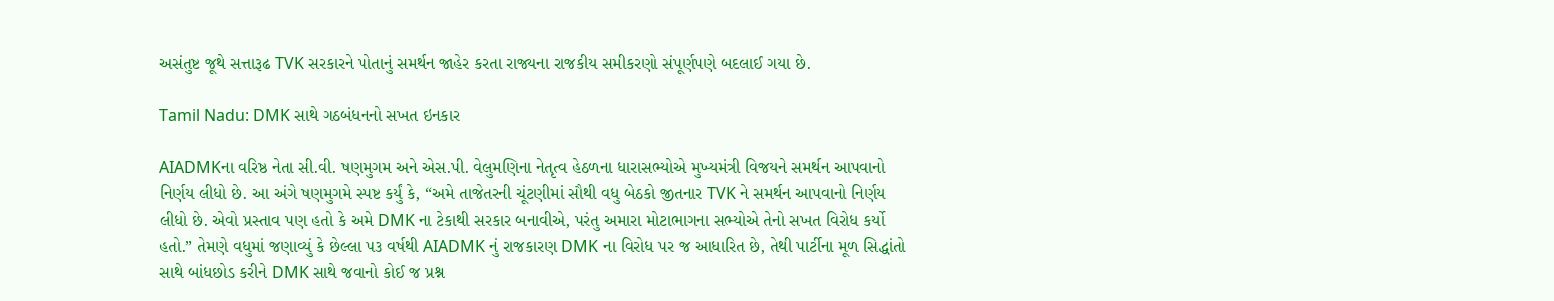અસંતુષ્ટ જૂથે સત્તારૂઢ TVK સરકારને પોતાનું સમર્થન જાહેર કરતા રાજ્યના રાજકીય સમીકરણો સંપૂર્ણપણે બદલાઈ ગયા છે.

Tamil Nadu: DMK સાથે ગઠબંધનનો સખત ઇનકાર

AIADMKના વરિષ્ઠ નેતા સી.વી. ષણમુગમ અને એસ.પી. વેલુમણિના નેતૃત્વ હેઠળના ધારાસભ્યોએ મુખ્યમંત્રી વિજયને સમર્થન આપવાનો નિર્ણય લીધો છે. આ અંગે ષણમુગમે સ્પષ્ટ કર્યું કે, “અમે તાજેતરની ચૂંટણીમાં સૌથી વધુ બેઠકો જીતનાર TVK ને સમર્થન આપવાનો નિર્ણય લીધો છે. એવો પ્રસ્તાવ પણ હતો કે અમે DMK ના ટેકાથી સરકાર બનાવીએ, પરંતુ અમારા મોટાભાગના સભ્યોએ તેનો સખત વિરોધ કર્યો હતો.” તેમણે વધુમાં જણાવ્યું કે છેલ્લા ૫૩ વર્ષથી AIADMK નું રાજકારણ DMK ના વિરોધ પર જ આધારિત છે, તેથી પાર્ટીના મૂળ સિદ્ધાંતો સાથે બાંધછોડ કરીને DMK સાથે જવાનો કોઈ જ પ્રશ્ન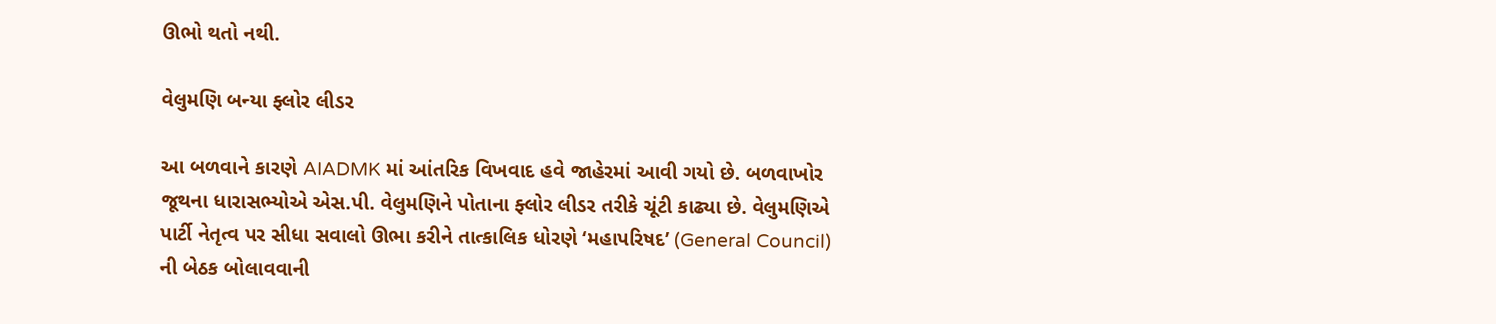ઊભો થતો નથી.

વેલુમણિ બન્યા ફ્લોર લીડર

આ બળવાને કારણે AIADMK માં આંતરિક વિખવાદ હવે જાહેરમાં આવી ગયો છે. બળવાખોર જૂથના ધારાસભ્યોએ એસ.પી. વેલુમણિને પોતાના ફ્લોર લીડર તરીકે ચૂંટી કાઢ્યા છે. વેલુમણિએ પાર્ટી નેતૃત્વ પર સીધા સવાલો ઊભા કરીને તાત્કાલિક ધોરણે ‘મહાપરિષદ’ (General Council) ની બેઠક બોલાવવાની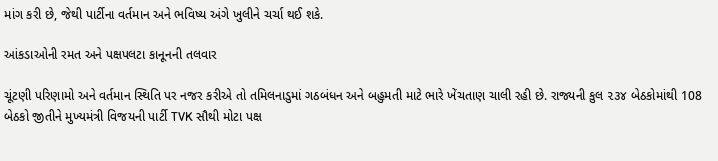માંગ કરી છે, જેથી પાર્ટીના વર્તમાન અને ભવિષ્ય અંગે ખુલીને ચર્ચા થઈ શકે.

આંકડાઓની રમત અને પક્ષપલટા કાનૂનની તલવાર

ચૂંટણી પરિણામો અને વર્તમાન સ્થિતિ પર નજર કરીએ તો તમિલનાડુમાં ગઠબંધન અને બહુમતી માટે ભારે ખેંચતાણ ચાલી રહી છે. રાજ્યની કુલ ૨૩૪ બેઠકોમાંથી 108 બેઠકો જીતીને મુખ્યમંત્રી વિજયની પાર્ટી TVK સૌથી મોટા પક્ષ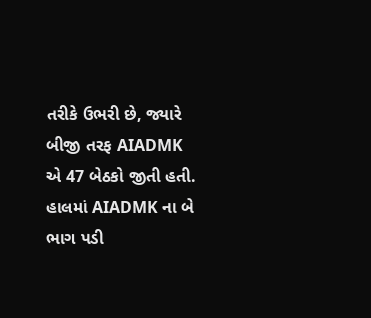તરીકે ઉભરી છે, જ્યારે બીજી તરફ AIADMK એ 47 બેઠકો જીતી હતી. હાલમાં AIADMK ના બે ભાગ પડી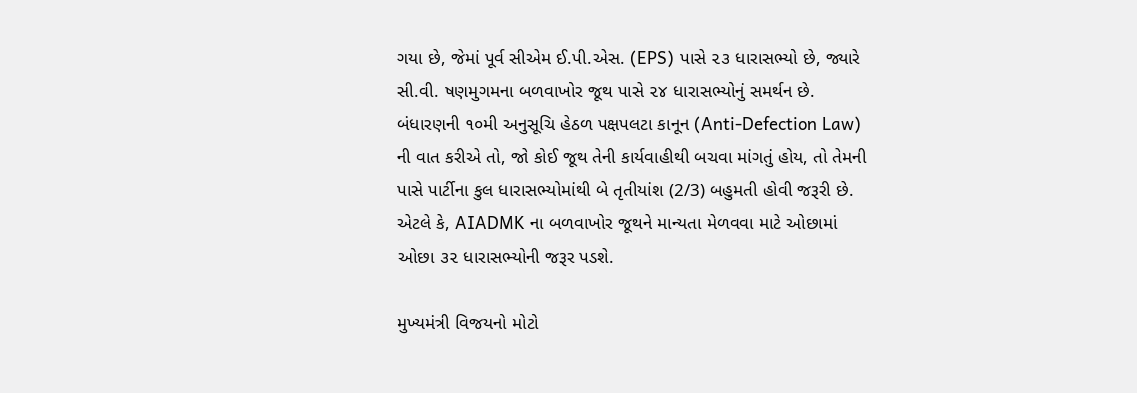ગયા છે, જેમાં પૂર્વ સીએમ ઈ.પી.એસ. (EPS) પાસે ૨૩ ધારાસભ્યો છે, જ્યારે સી.વી. ષણમુગમના બળવાખોર જૂથ પાસે ૨૪ ધારાસભ્યોનું સમર્થન છે. બંધારણની ૧૦મી અનુસૂચિ હેઠળ પક્ષપલટા કાનૂન (Anti-Defection Law) ની વાત કરીએ તો, જો કોઈ જૂથ તેની કાર્યવાહીથી બચવા માંગતું હોય, તો તેમની પાસે પાર્ટીના કુલ ધારાસભ્યોમાંથી બે તૃતીયાંશ (2/3) બહુમતી હોવી જરૂરી છે. એટલે કે, AIADMK ના બળવાખોર જૂથને માન્યતા મેળવવા માટે ઓછામાં ઓછા ૩૨ ધારાસભ્યોની જરૂર પડશે.

મુખ્યમંત્રી વિજયનો મોટો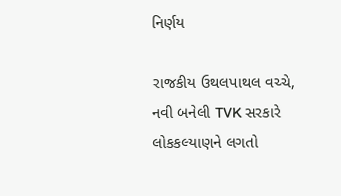નિર્ણય

રાજકીય ઉથલપાથલ વચ્ચે, નવી બનેલી TVK સરકારે લોકકલ્યાણને લગતો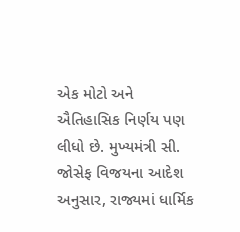એક મોટો અને ઐતિહાસિક નિર્ણય પણ લીધો છે. મુખ્યમંત્રી સી. જોસેફ વિજયના આદેશ અનુસાર, રાજ્યમાં ધાર્મિક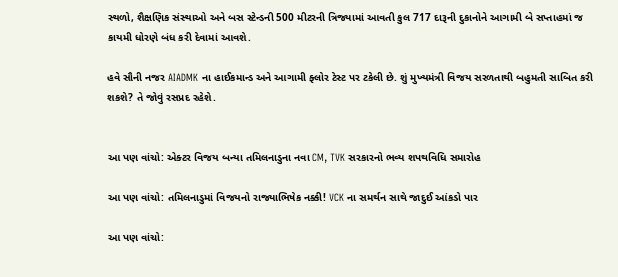સ્થળો, શૈક્ષણિક સંસ્થાઓ અને બસ સ્ટેન્ડની 500 મીટરની ત્રિજ્યામાં આવતી કુલ 717 દારૂની દુકાનોને આગામી બે સપ્તાહમાં જ કાયમી ધોરણે બંધ કરી દેવામાં આવશે.

હવે સૌની નજર AIADMK ના હાઈકમાન્ડ અને આગામી ફ્લોર ટેસ્ટ પર ટકેલી છે. શું મુખ્યમંત્રી વિજય સરળતાથી બહુમતી સાબિત કરી શકશે? તે જોવું રસપ્રદ રહેશે.


આ પણ વાંચો: એક્ટર વિજય બન્યા તમિલનાડુના નવા CM, TVK સરકારનો ભવ્ય શપથવિધિ સમારોહ

આ પણ વાંચો: તમિલનાડુમાં વિજયનો રાજ્યાભિષેક નક્કી! VCK ના સમર્થન સાથે જાદુઈ આંકડો પાર

આ પણ વાંચો: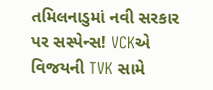તમિલનાડુમાં નવી સરકાર પર સસ્પેન્સ! VCKએ વિજયની TVK સામે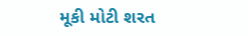મૂકી મોટી શરત